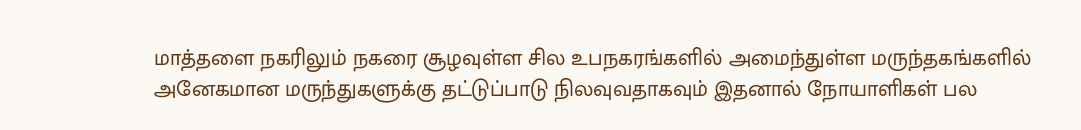மாத்தளை நகரிலும் நகரை சூழவுள்ள சில உபநகரங்களில் அமைந்துள்ள மருந்தகங்களில் அனேகமான மருந்துகளுக்கு தட்டுப்பாடு நிலவுவதாகவும் இதனால் நோயாளிகள் பல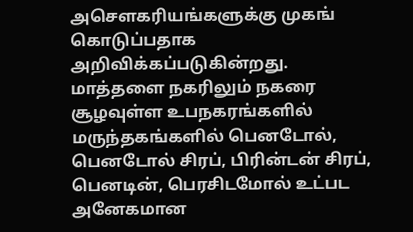அசௌகரியங்களுக்கு முகங் கொடுப்பதாக அறிவிக்கப்படுகின்றது.
மாத்தளை நகரிலும் நகரை சூழவுள்ள உபநகரங்களில் மருந்தகங்களில் பெனடோல், பெனடோல் சிரப், பிரின்டன் சிரப், பெனடின், பெரசிடமோல் உட்பட அனேகமான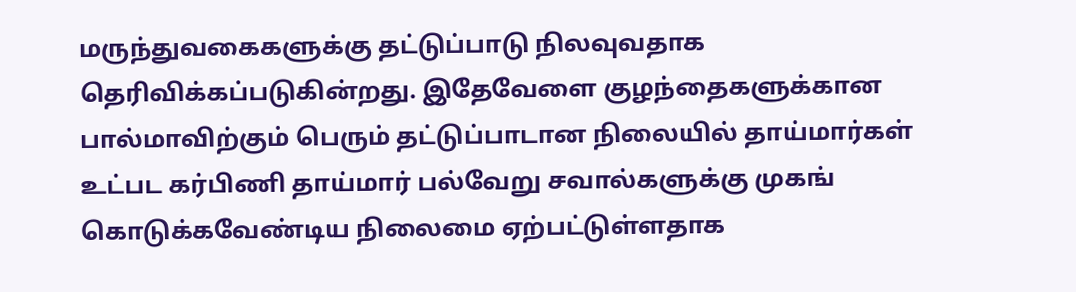மருந்துவகைகளுக்கு தட்டுப்பாடு நிலவுவதாக தெரிவிக்கப்படுகின்றது. இதேவேளை குழந்தைகளுக்கான பால்மாவிற்கும் பெரும் தட்டுப்பாடான நிலையில் தாய்மார்கள் உட்பட கர்பிணி தாய்மார் பல்வேறு சவால்களுக்கு முகங் கொடுக்கவேண்டிய நிலைமை ஏற்பட்டுள்ளதாக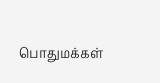பொதுமக்கள்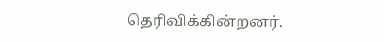தெரிவிக்கின்றனர்.